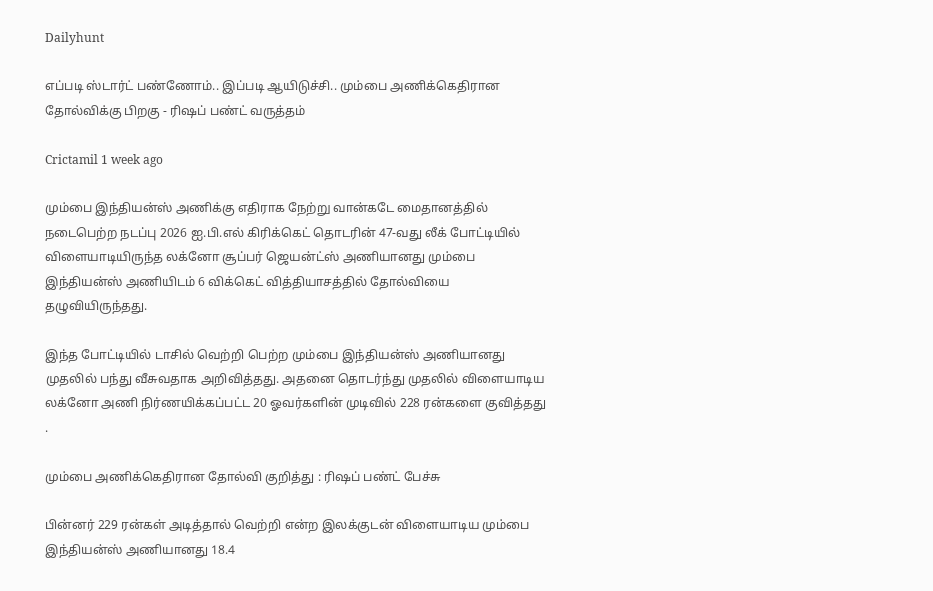Dailyhunt

எப்படி ஸ்டார்ட் பண்ணோம்.. இப்படி ஆயிடுச்சி.. மும்பை அணிக்கெதிரான தோல்விக்கு பிறகு - ரிஷப் பண்ட் வருத்தம்

Crictamil 1 week ago

மும்பை இந்தியன்ஸ் அணிக்கு எதிராக நேற்று வான்கடே மைதானத்தில் நடைபெற்ற நடப்பு 2026 ஐ.பி.எல் கிரிக்கெட் தொடரின் 47-வது லீக் போட்டியில் விளையாடியிருந்த லக்னோ சூப்பர் ஜெயன்ட்ஸ் அணியானது மும்பை இந்தியன்ஸ் அணியிடம் 6 விக்கெட் வித்தியாசத்தில் தோல்வியை தழுவியிருந்தது.

இந்த போட்டியில் டாசில் வெற்றி பெற்ற மும்பை இந்தியன்ஸ் அணியானது முதலில் பந்து வீசுவதாக அறிவித்தது. அதனை தொடர்ந்து முதலில் விளையாடிய லக்னோ அணி நிர்ணயிக்கப்பட்ட 20 ஓவர்களின் முடிவில் 228 ரன்களை குவித்தது .

மும்பை அணிக்கெதிரான தோல்வி குறித்து : ரிஷப் பண்ட் பேச்சு

பின்னர் 229 ரன்கள் அடித்தால் வெற்றி என்ற இலக்குடன் விளையாடிய மும்பை இந்தியன்ஸ் அணியானது 18.4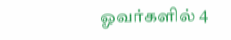ஓவர்களில் 4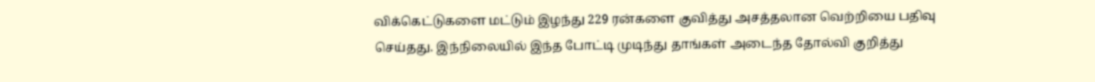விக்கெட்டுகளை மட்டும் இழந்து 229 ரன்களை குவித்து அசத்தலான வெற்றியை பதிவு செய்தது. இந்நிலையில் இந்த போட்டி முடிந்து தாங்கள் அடைந்த தோல்வி குறித்து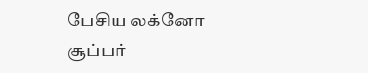பேசிய லக்னோ சூப்பர்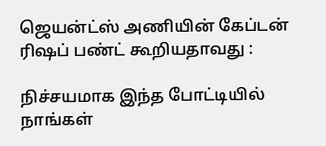ஜெயன்ட்ஸ் அணியின் கேப்டன் ரிஷப் பண்ட் கூறியதாவது :

நிச்சயமாக இந்த போட்டியில் நாங்கள்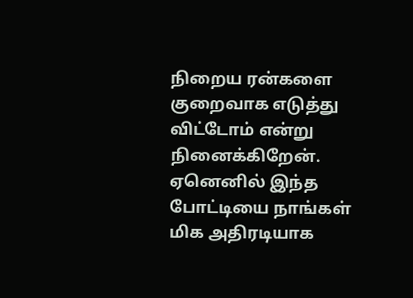நிறைய ரன்களை குறைவாக எடுத்து விட்டோம் என்று நினைக்கிறேன். ஏனெனில் இந்த போட்டியை நாங்கள் மிக அதிரடியாக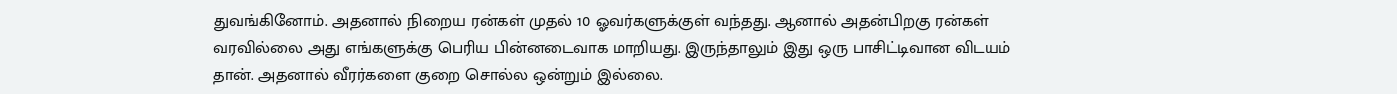துவங்கினோம். அதனால் நிறைய ரன்கள் முதல் 10 ஓவர்களுக்குள் வந்தது. ஆனால் அதன்பிறகு ரன்கள் வரவில்லை அது எங்களுக்கு பெரிய பின்னடைவாக மாறியது. இருந்தாலும் இது ஒரு பாசிட்டிவான விடயம் தான். அதனால் வீரர்களை குறை சொல்ல ஒன்றும் இல்லை.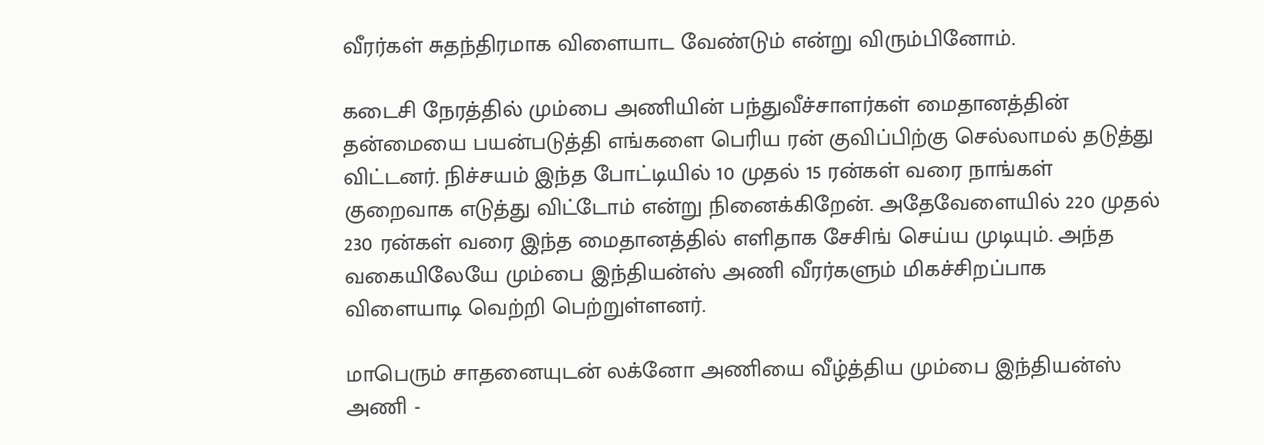வீரர்கள் சுதந்திரமாக விளையாட வேண்டும் என்று விரும்பினோம்.

கடைசி நேரத்தில் மும்பை அணியின் பந்துவீச்சாளர்கள் மைதானத்தின் தன்மையை பயன்படுத்தி எங்களை பெரிய ரன் குவிப்பிற்கு செல்லாமல் தடுத்து விட்டனர். நிச்சயம் இந்த போட்டியில் 10 முதல் 15 ரன்கள் வரை நாங்கள் குறைவாக எடுத்து விட்டோம் என்று நினைக்கிறேன். அதேவேளையில் 220 முதல் 230 ரன்கள் வரை இந்த மைதானத்தில் எளிதாக சேசிங் செய்ய முடியும். அந்த வகையிலேயே மும்பை இந்தியன்ஸ் அணி வீரர்களும் மிகச்சிறப்பாக விளையாடி வெற்றி பெற்றுள்ளனர்.

மாபெரும் சாதனையுடன் லக்னோ அணியை வீழ்த்திய மும்பை இந்தியன்ஸ் அணி -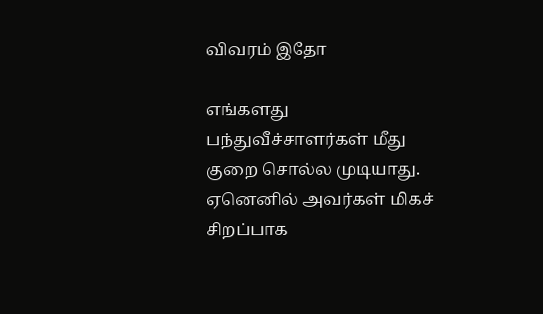விவரம் இதோ

எங்களது பந்துவீச்சாளர்கள் மீது குறை சொல்ல முடியாது. ஏனெனில் அவர்கள் மிகச் சிறப்பாக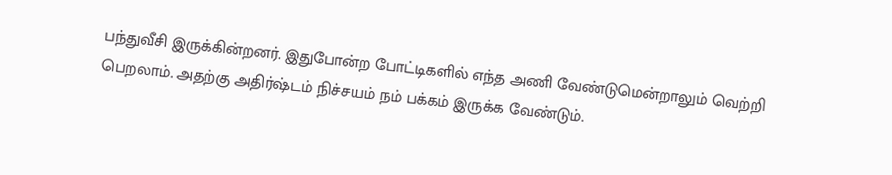பந்துவீசி இருக்கின்றனர். இதுபோன்ற போட்டிகளில் எந்த அணி வேண்டுமென்றாலும் வெற்றி பெறலாம். அதற்கு அதிர்ஷ்டம் நிச்சயம் நம் பக்கம் இருக்க வேண்டும்.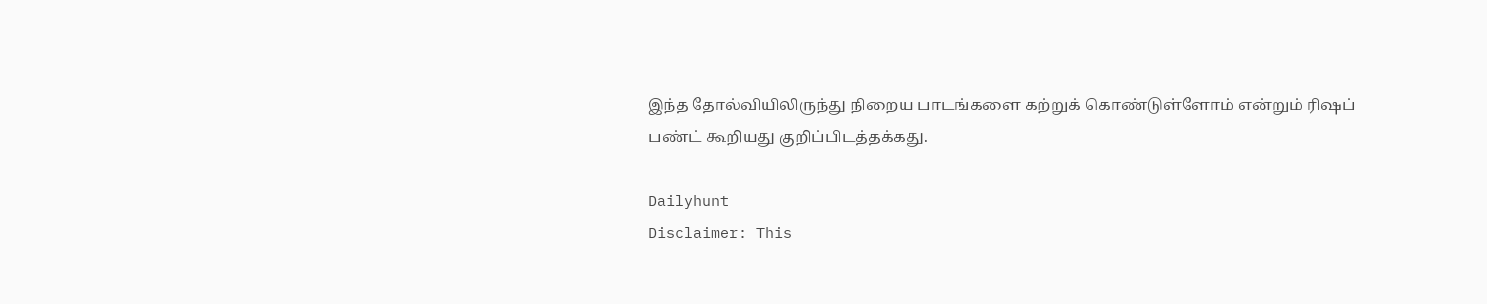இந்த தோல்வியிலிருந்து நிறைய பாடங்களை கற்றுக் கொண்டுள்ளோம் என்றும் ரிஷப் பண்ட் கூறியது குறிப்பிடத்தக்கது.

Dailyhunt
Disclaimer: This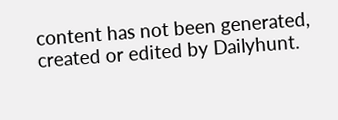content has not been generated, created or edited by Dailyhunt.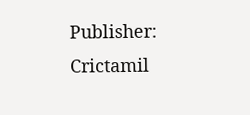Publisher: Crictamil